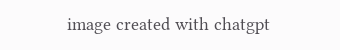image created with chatgpt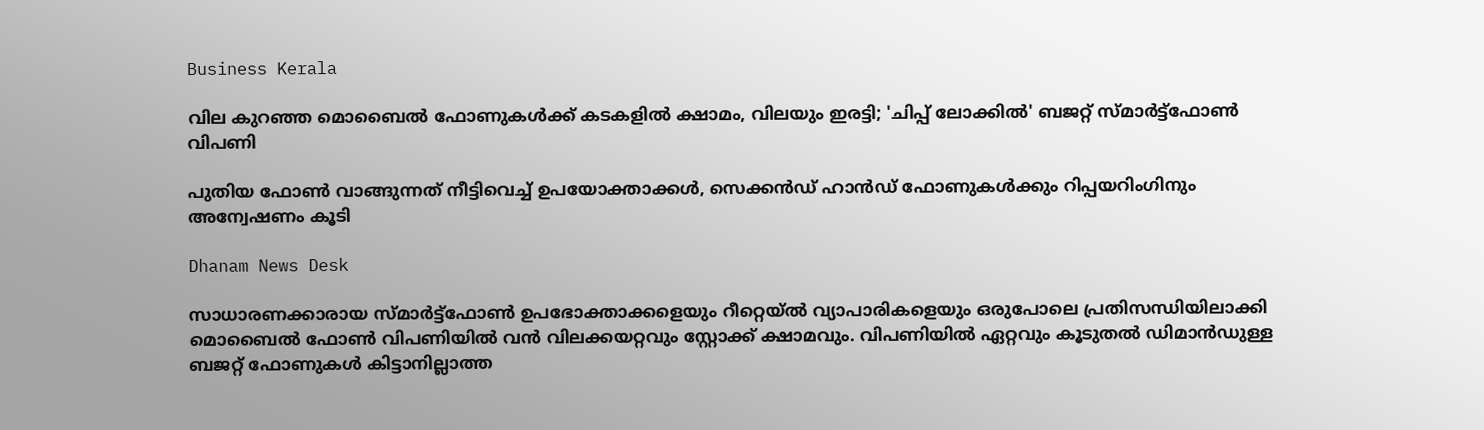Business Kerala

വില കുറഞ്ഞ മൊബൈല്‍ ഫോണുകള്‍ക്ക് കടകളില്‍ ക്ഷാമം, വിലയും ഇരട്ടി; 'ചിപ്പ് ലോക്കില്‍' ബജറ്റ്‌ സ്മാര്‍ട്ട്ഫോണ്‍ വിപണി

പുതിയ ഫോണ്‍ വാങ്ങുന്നത് നീട്ടിവെച്ച് ഉപയോക്താക്കള്‍, സെക്കന്‍ഡ് ഹാന്‍ഡ് ഫോണുകള്‍ക്കും റിപ്പയറിംഗിനും അന്വേഷണം കൂടി

Dhanam News Desk

സാധാരണക്കാരായ സ്മാര്‍ട്ട്‌ഫോണ്‍ ഉപഭോക്താക്കളെയും റീറ്റെയ്ല്‍ വ്യാപാരികളെയും ഒരുപോലെ പ്രതിസന്ധിയിലാക്കി മൊബൈല്‍ ഫോണ്‍ വിപണിയില്‍ വന്‍ വിലക്കയറ്റവും സ്റ്റോക്ക് ക്ഷാമവും. വിപണിയില്‍ ഏറ്റവും കൂടുതല്‍ ഡിമാന്‍ഡുള്ള ബജറ്റ് ഫോണുകള്‍ കിട്ടാനില്ലാത്ത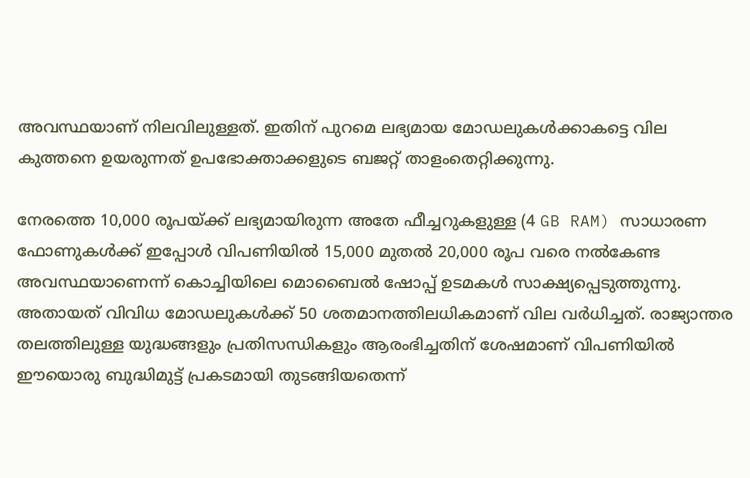അവസ്ഥയാണ് നിലവിലുള്ളത്. ഇതിന് പുറമെ ലഭ്യമായ മോഡലുകള്‍ക്കാകട്ടെ വില കുത്തനെ ഉയരുന്നത് ഉപഭോക്താക്കളുടെ ബജറ്റ് താളംതെറ്റിക്കുന്നു.

നേരത്തെ 10,000 രൂപയ്ക്ക് ലഭ്യമായിരുന്ന അതേ ഫീച്ചറുകളുള്ള (4 GB RAM) സാധാരണ ഫോണുകള്‍ക്ക് ഇപ്പോള്‍ വിപണിയില്‍ 15,000 മുതല്‍ 20,000 രൂപ വരെ നല്‍കേണ്ട അവസ്ഥയാണെന്ന് കൊച്ചിയിലെ മൊബൈല്‍ ഷോപ്പ് ഉടമകള്‍ സാക്ഷ്യപ്പെടുത്തുന്നു. അതായത് വിവിധ മോഡലുകള്‍ക്ക് 50 ശതമാനത്തിലധികമാണ് വില വര്‍ധിച്ചത്. രാജ്യാന്തര തലത്തിലുള്ള യുദ്ധങ്ങളും പ്രതിസന്ധികളും ആരംഭിച്ചതിന് ശേഷമാണ് വിപണിയില്‍ ഈയൊരു ബുദ്ധിമുട്ട് പ്രകടമായി തുടങ്ങിയതെന്ന്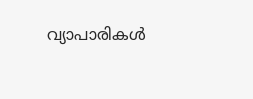വ്യാപാരികള്‍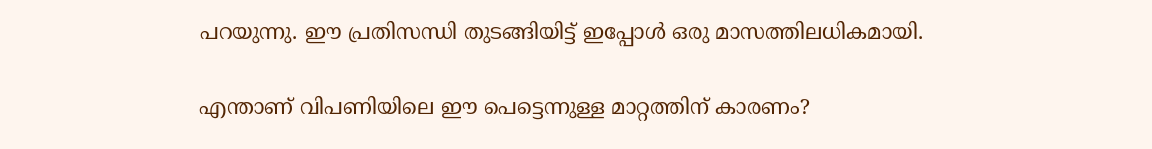പറയുന്നു. ഈ പ്രതിസന്ധി തുടങ്ങിയിട്ട് ഇപ്പോള്‍ ഒരു മാസത്തിലധികമായി.

എന്താണ് വിപണിയിലെ ഈ പെട്ടെന്നുള്ള മാറ്റത്തിന് കാരണം?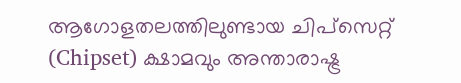ആഗോളതലത്തിലുണ്ടായ ചിപ്‌സെറ്റ് (Chipset) ക്ഷാമവും അന്താരാഷ്ട്ര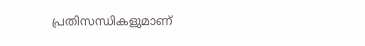പ്രതിസന്ധികളുമാണ്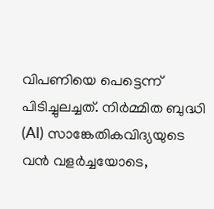വിപണിയെ പെട്ടെന്ന് പിടിച്ചുലച്ചത്. നിര്‍മ്മിത ബുദ്ധി (AI) സാങ്കേതികവിദ്യയുടെ വന്‍ വളര്‍ച്ചയോടെ,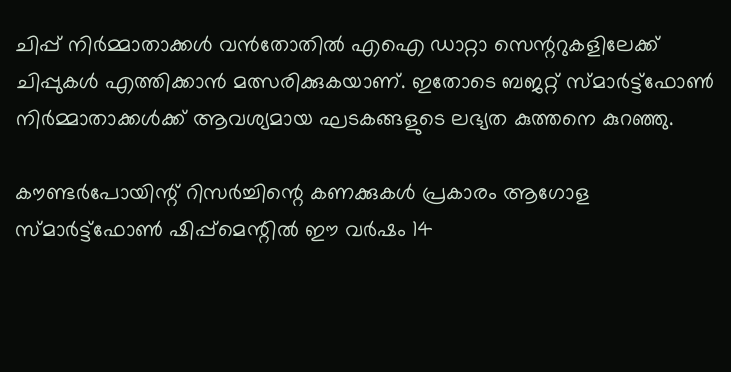ചിപ്പ് നിര്‍മ്മാതാക്കള്‍ വന്‍തോതില്‍ എഐ ഡാറ്റാ സെന്ററുകളിലേക്ക് ചിപ്പുകള്‍ എത്തിക്കാന്‍ മത്സരിക്കുകയാണ്. ഇതോടെ ബജറ്റ് സ്മാര്‍ട്ട്‌ഫോണ്‍ നിര്‍മ്മാതാക്കള്‍ക്ക് ആവശ്യമായ ഘടകങ്ങളുടെ ലഭ്യത കുത്തനെ കുറഞ്ഞു.

കൗണ്ടര്‍പോയിന്റ് റിസര്‍ച്ചിന്റെ കണക്കുകള്‍ പ്രകാരം ആഗോള സ്മാര്‍ട്ട്‌ഫോണ്‍ ഷിപ്പ്‌മെന്റില്‍ ഈ വര്‍ഷം 14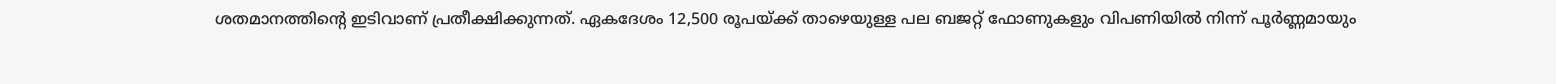ശതമാനത്തിന്റെ ഇടിവാണ് പ്രതീക്ഷിക്കുന്നത്. ഏകദേശം 12,500 രൂപയ്ക്ക് താഴെയുള്ള പല ബജറ്റ് ഫോണുകളും വിപണിയില്‍ നിന്ന് പൂര്‍ണ്ണമായും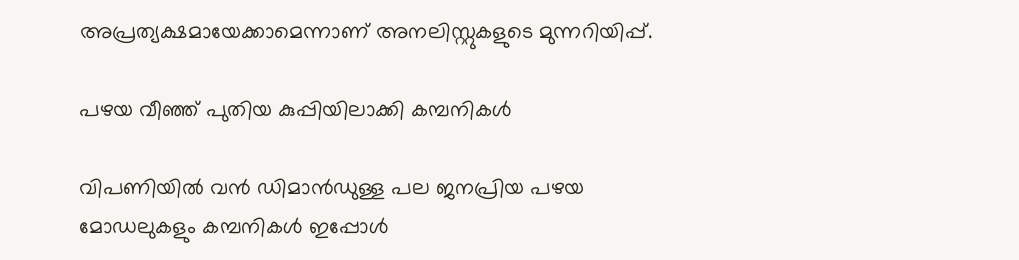അപ്രത്യക്ഷമായേക്കാമെന്നാണ് അനലിസ്റ്റുകളുടെ മുന്നറിയിപ്പ്.

പഴയ വീഞ്ഞ് പുതിയ കുപ്പിയിലാക്കി കമ്പനികള്‍

വിപണിയില്‍ വന്‍ ഡിമാന്‍ഡുള്ള പല ജനപ്രിയ പഴയ മോഡലുകളും കമ്പനികള്‍ ഇപ്പോള്‍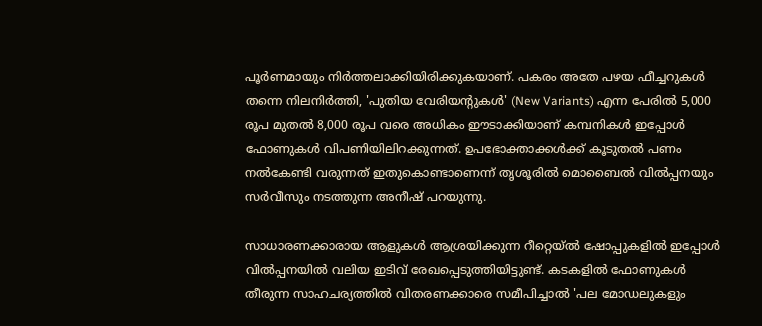പൂര്‍ണമായും നിര്‍ത്തലാക്കിയിരിക്കുകയാണ്. പകരം അതേ പഴയ ഫീച്ചറുകള്‍ തന്നെ നിലനിര്‍ത്തി, 'പുതിയ വേരിയന്റുകള്‍' (New Variants) എന്ന പേരില്‍ 5,000 രൂപ മുതല്‍ 8,000 രൂപ വരെ അധികം ഈടാക്കിയാണ് കമ്പനികള്‍ ഇപ്പോള്‍ ഫോണുകള്‍ വിപണിയിലിറക്കുന്നത്. ഉപഭോക്താക്കള്‍ക്ക് കൂടുതല്‍ പണം നല്‍കേണ്ടി വരുന്നത് ഇതുകൊണ്ടാണെന്ന് തൃശൂരില്‍ മൊബൈല്‍ വില്‍പ്പനയും സര്‍വീസും നടത്തുന്ന അനീഷ് പറയുന്നു.

സാധാരണക്കാരായ ആളുകള്‍ ആശ്രയിക്കുന്ന റീറ്റെയ്ല്‍ ഷോപ്പുകളില്‍ ഇപ്പോള്‍ വില്‍പ്പനയില്‍ വലിയ ഇടിവ് രേഖപ്പെടുത്തിയിട്ടുണ്ട്. കടകളില്‍ ഫോണുകള്‍ തീരുന്ന സാഹചര്യത്തില്‍ വിതരണക്കാരെ സമീപിച്ചാല്‍ 'പല മോഡലുകളും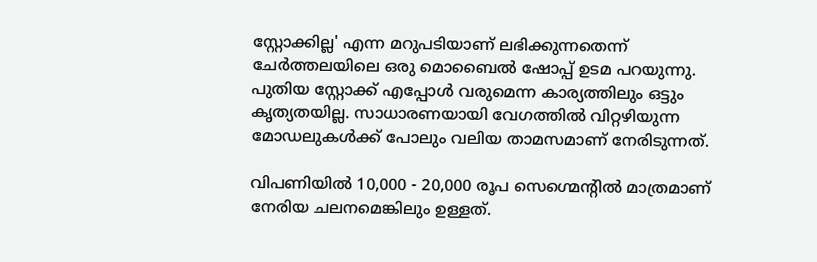സ്റ്റോക്കില്ല' എന്ന മറുപടിയാണ് ലഭിക്കുന്നതെന്ന് ചേര്‍ത്തലയിലെ ഒരു മൊബൈല്‍ ഷോപ്പ് ഉടമ പറയുന്നു. പുതിയ സ്റ്റോക്ക് എപ്പോള്‍ വരുമെന്ന കാര്യത്തിലും ഒട്ടും കൃത്യതയില്ല. സാധാരണയായി വേഗത്തില്‍ വിറ്റഴിയുന്ന മോഡലുകള്‍ക്ക് പോലും വലിയ താമസമാണ് നേരിടുന്നത്.

വിപണിയില്‍ 10,000 - 20,000 രൂപ സെഗ്മെന്റില്‍ മാത്രമാണ് നേരിയ ചലനമെങ്കിലും ഉള്ളത്.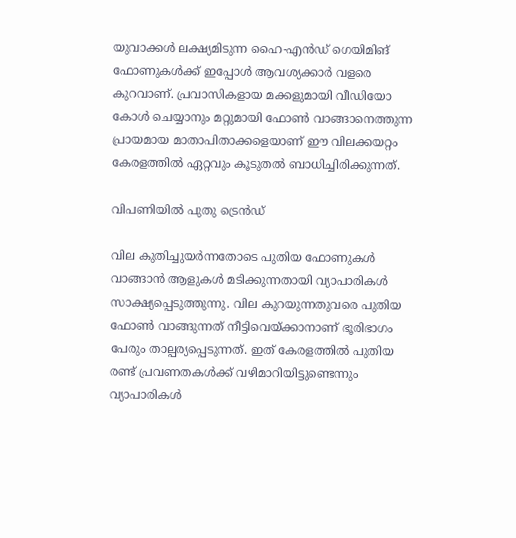യുവാക്കള്‍ ലക്ഷ്യമിടുന്ന ഹൈ-എന്‍ഡ് ഗെയിമിങ് ഫോണുകള്‍ക്ക് ഇപ്പോള്‍ ആവശ്യക്കാര്‍ വളരെ കുറവാണ്. പ്രവാസികളായ മക്കളുമായി വീഡിയോ കോള്‍ ചെയ്യാനും മറ്റുമായി ഫോണ്‍ വാങ്ങാനെത്തുന്ന പ്രായമായ മാതാപിതാക്കളെയാണ് ഈ വിലക്കയറ്റം കേരളത്തില്‍ ഏറ്റവും കൂടുതല്‍ ബാധിച്ചിരിക്കുന്നത്.

വിപണിയില്‍ പുതു ട്രെന്‍ഡ്‌

വില കുതിച്ചുയര്‍ന്നതോടെ പുതിയ ഫോണുകള്‍ വാങ്ങാന്‍ ആളുകള്‍ മടിക്കുന്നതായി വ്യാപാരികള്‍ സാക്ഷ്യപ്പെടുത്തുന്നു. വില കുറയുന്നതുവരെ പുതിയ ഫോണ്‍ വാങ്ങുന്നത് നീട്ടിവെയ്ക്കാനാണ് ഭൂരിഭാഗം പേരും താല്പര്യപ്പെടുന്നത്. ഇത് കേരളത്തില്‍ പുതിയ രണ്ട് പ്രവണതകള്‍ക്ക് വഴിമാറിയിട്ടുണ്ടെന്നും വ്യാപാരികള്‍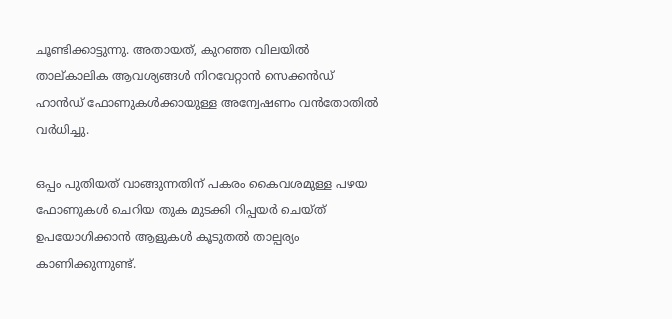ചൂണ്ടിക്കാട്ടുന്നു. അതായത്, കുറഞ്ഞ വിലയില്‍ താല്കാലിക ആവശ്യങ്ങള്‍ നിറവേറ്റാന്‍ സെക്കന്‍ഡ് ഹാന്‍ഡ് ഫോണുകള്‍ക്കായുള്ള അന്വേഷണം വന്‍തോതില്‍ വര്‍ധിച്ചു.

ഒപ്പം പുതിയത് വാങ്ങുന്നതിന് പകരം കൈവശമുള്ള പഴയ ഫോണുകള്‍ ചെറിയ തുക മുടക്കി റിപ്പയര്‍ ചെയ്ത് ഉപയോഗിക്കാന്‍ ആളുകള്‍ കൂടുതല്‍ താല്പര്യം കാണിക്കുന്നുണ്ട്.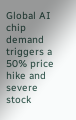Global AI chip demand triggers a 50% price hike and severe stock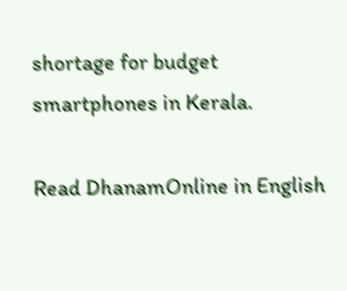shortage for budget smartphones in Kerala.

Read DhanamOnline in English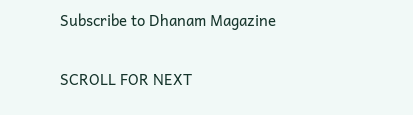Subscribe to Dhanam Magazine

SCROLL FOR NEXT